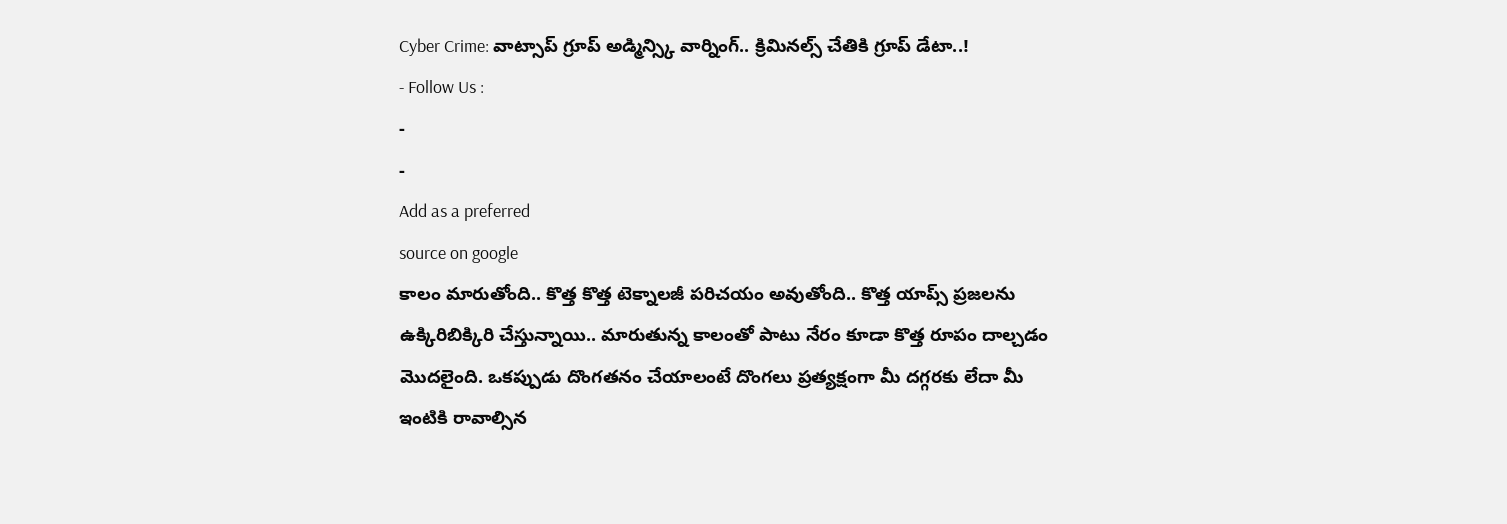Cyber Crime: వాట్సాప్ గ్రూప్ అడ్మిన్స్కి వార్నింగ్.. క్రిమినల్స్ చేతికి గ్రూప్ డేటా..!
- Follow Us :
-
-
Add as a preferred
source on google
కాలం మారుతోంది.. కొత్త కొత్త టెక్నాలజీ పరిచయం అవుతోంది.. కొత్త యాప్స్ ప్రజలను ఉక్కిరిబిక్కిరి చేస్తున్నాయి.. మారుతున్న కాలంతో పాటు నేరం కూడా కొత్త రూపం దాల్చడం మొదలైంది. ఒకప్పుడు దొంగతనం చేయాలంటే దొంగలు ప్రత్యక్షంగా మీ దగ్గరకు లేదా మీ ఇంటికి రావాల్సిన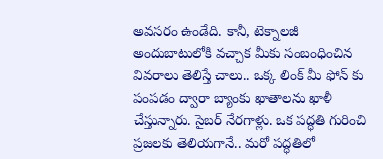అవసరం ఉండేది. కానీ, టెక్నాలజీ అందుబాటులోకి వచ్చాక మీకు సంబంధించిన వివరాలు తెలిస్తే చాలు.. ఒక్క లింక్ మీ ఫోన్ కు పంపడం ద్వారా బ్యాంకు ఖాతాలను ఖాళీ చేస్తున్నారు. సైబర్ నేరగాళ్లు. ఒక పద్ధతి గురించి ప్రజలకు తెలియగానే.. మరో పద్ధతిలో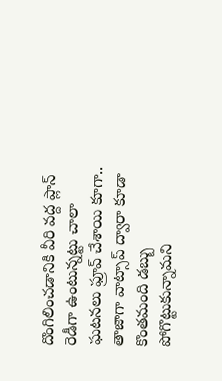దొంగిలించడానికి వీరి వద్ద ప్లాన్ రెడీగా ఉంటున్నట్టు చాలా ఘటనలు ఫ్రూవ్ చేశాయి కూగా.. తాజాగా వాట్సాప్ ద్వారా కూడా కొంతమంది డబ్బు పోగొట్టుకున్నామని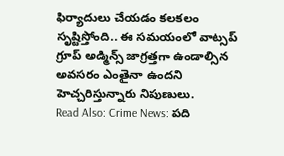ఫిర్యాదులు చేయడం కలకలం సృష్టిస్తోంది.. ఈ సమయంలో వాట్సప్ గ్రూప్ అడ్మిన్స్ జాగ్రత్తగా ఉండాల్సిన అవసరం ఎంతైనా ఉందని హెచ్చరిస్తున్నారు నిపుణులు.
Read Also: Crime News: పది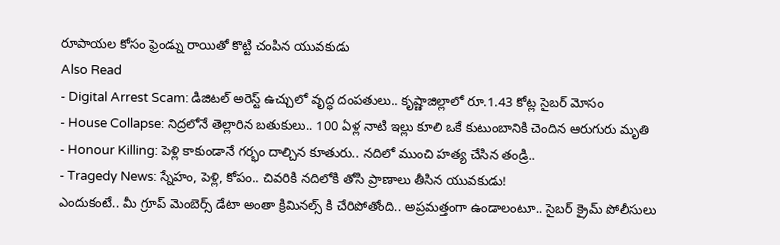రూపాయల కోసం ఫ్రెండ్ను రాయితో కొట్టి చంపిన యువకుడు
Also Read
- Digital Arrest Scam: డిజిటల్ అరెస్ట్ ఉచ్చులో వృద్ధ దంపతులు.. కృష్ణాజిల్లాలో రూ.1.43 కోట్ల సైబర్ మోసం
- House Collapse: నిద్రలోనే తెల్లారిన బతుకులు.. 100 ఏళ్ల నాటి ఇల్లు కూలి ఒకే కుటుంబానికి చెందిన ఆరుగురు మృతి
- Honour Killing: పెళ్లి కాకుండానే గర్భం దాల్చిన కూతురు.. నదిలో ముంచి హత్య చేసిన తండ్రి..
- Tragedy News: స్నేహం, పెళ్లి, కోపం.. చివరికి నదిలోకి తోసి ప్రాణాలు తీసిన యువకుడు!
ఎందుకంటే.. మీ గ్రూప్ మెంబెర్స్ డేటా అంతా క్రిమినల్స్ కి చేరిపోతోంది.. అప్రమత్తంగా ఉండాలంటూ.. సైబర్ క్రైమ్ పోలీసులు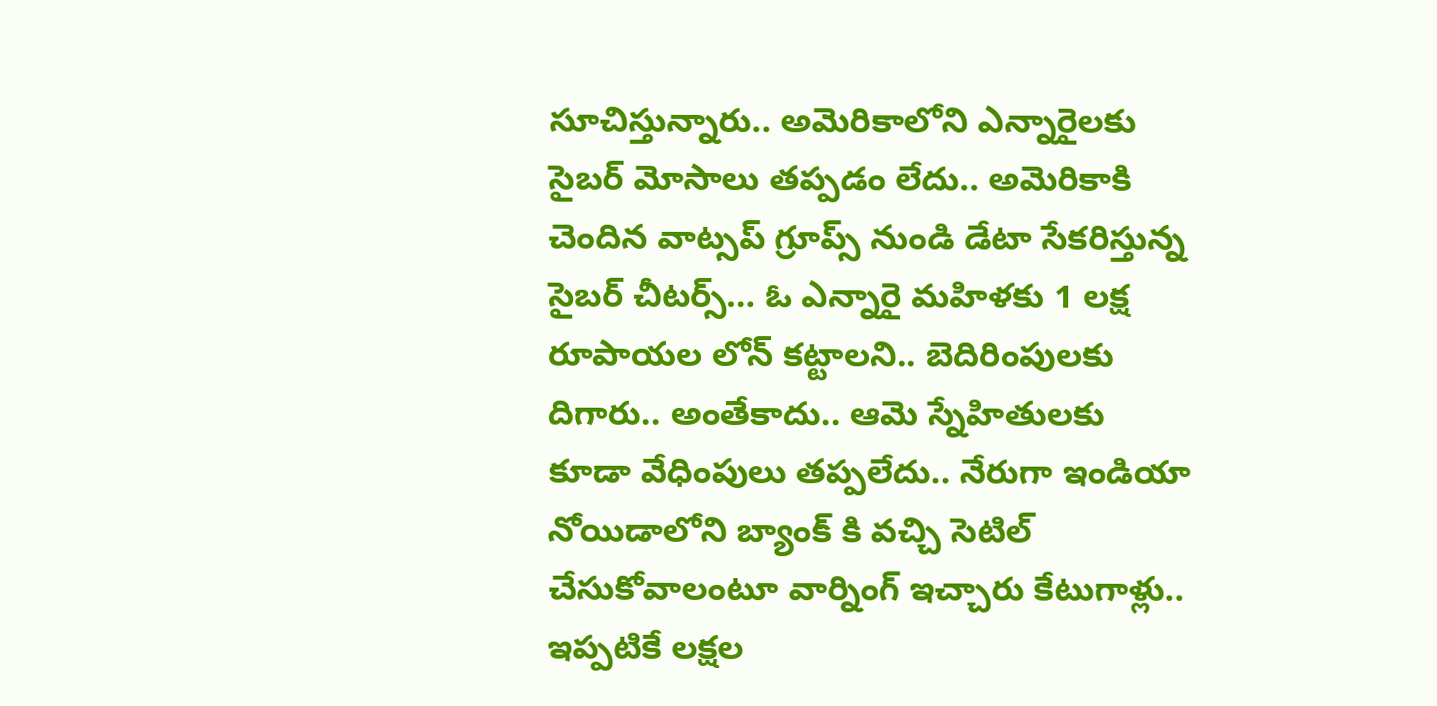సూచిస్తున్నారు.. అమెరికాలోని ఎన్నారైలకు సైబర్ మోసాలు తప్పడం లేదు.. అమెరికాకి చెందిన వాట్సప్ గ్రూప్స్ నుండి డేటా సేకరిస్తున్న సైబర్ చీటర్స్… ఓ ఎన్నారై మహిళకు 1 లక్ష రూపాయల లోన్ కట్టాలని.. బెదిరింపులకు దిగారు.. అంతేకాదు.. ఆమె స్నేహితులకు కూడా వేధింపులు తప్పలేదు.. నేరుగా ఇండియా నోయిడాలోని బ్యాంక్ కి వచ్చి సెటిల్ చేసుకోవాలంటూ వార్నింగ్ ఇచ్చారు కేటుగాళ్లు.. ఇప్పటికే లక్షల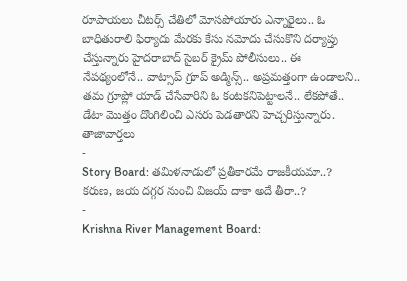రూపాయలు చీటర్స్ చేతిలో మోసపోయారు ఎన్నారైలు.. ఓ బాధితురాలి ఫిర్యాదు మేరకు కేసు నమోదు చేసుకొని దర్యాప్తు చేస్తున్నారు హైదరాబాద్ సైబర్ క్రైమ్ పోలీసులు.. ఈ నేపథ్యంలోనే.. వాట్సాప్ గ్రూప్ అడ్మిన్స్.. అప్రమత్తంగా ఉండాలని.. తమ గ్రూప్లో యాడ్ చేసేవారిని ఓ కంటకనిపెట్టాలనే.. లేకపోతే.. డేటా మొత్తం దొంగిలించి ఎసరు పెడతారని హెచ్చరిస్తున్నారు.
తాజావార్తలు
-
Story Board: తమిళనాడులో ప్రతీకారమే రాజకీయమా..? కరుణ, జయ దగ్గర నుంచి విజయ్ దాకా అదే తీరా..?
-
Krishna River Management Board: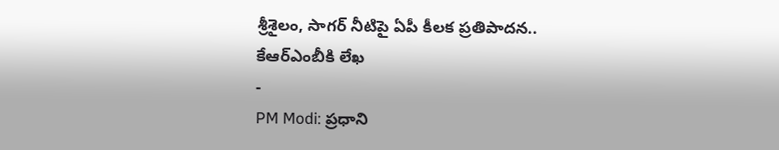శ్రీశైలం, సాగర్ నీటిపై ఏపీ కీలక ప్రతిపాదన.. కేఆర్ఎంబీకి లేఖ
-
PM Modi: ప్రధాని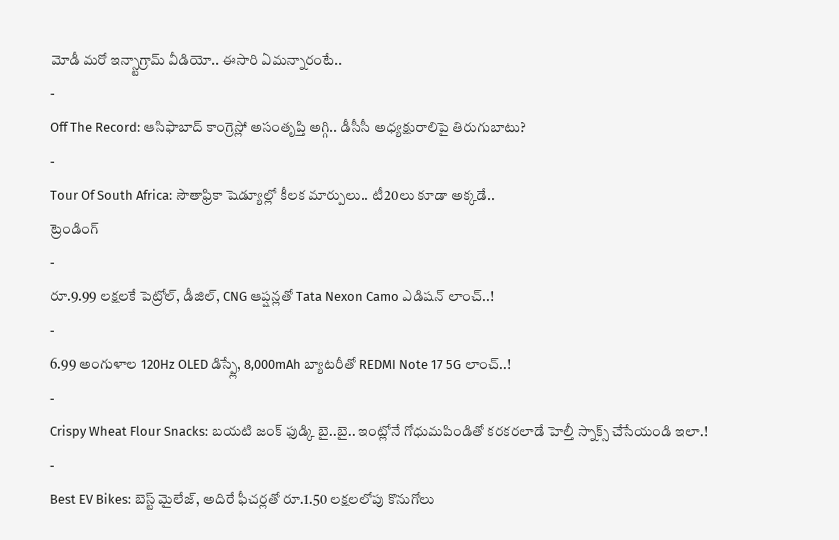మోడీ మరో ఇన్స్టాగ్రామ్ వీడియో.. ఈసారి ఏమన్నారంటే..
-
Off The Record: ఆసిఫాబాద్ కాంగ్రెస్లో అసంతృప్తి అగ్గి.. డీసీసీ అధ్యక్షురాలిపై తిరుగుబాటు?
-
Tour Of South Africa: సౌతాఫ్రికా షెడ్యూల్లో కీలక మార్పులు.. టీ20లు కూడా అక్కడే..
ట్రెండింగ్
-
రూ.9.99 లక్షలకే పెట్రోల్, డీజిల్, CNG ఆప్షన్లతో Tata Nexon Camo ఎడిషన్ లాంచ్..!
-
6.99 అంగుళాల 120Hz OLED డిస్ప్లే, 8,000mAh బ్యాటరీతో REDMI Note 17 5G లాంచ్..!
-
Crispy Wheat Flour Snacks: బయటి జంక్ ఫుడ్కి బై..బై.. ఇంట్లోనే గోధుమపిండితో కరకరలాడే హెల్తీ స్నాక్స్ చేసేయండి ఇలా.!
-
Best EV Bikes: బెస్ట్ మైలేజ్, అదిరే ఫీచర్లతో రూ.1.50 లక్షలలోపు కొనుగోలు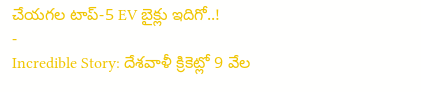చేయగల టాప్-5 EV బైక్లు ఇదిగో..!
-
Incredible Story: దేశవాళీ క్రికెట్లో 9 వేల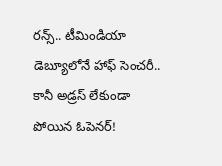రన్స్.. టీమిండియా డెబ్యూలోనే హాఫ్ సెంచరీ.. కానీ అడ్రస్ లేకుండా పోయిన ఓపెనర్!